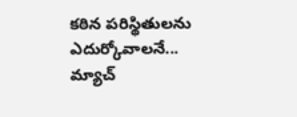కఠిన పరిస్థితులను ఎదుర్కోవాలనే...
మ్యాచ్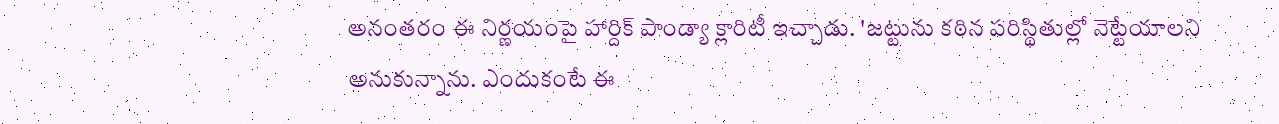అనంతరం ఈ నిర్ణయంపై హార్దిక్ పాండ్యా క్లారిటీ ఇచ్చాడు. 'జట్టును కఠిన పరిస్థితుల్లో నెట్టేయాలని అనుకున్నాను. ఎందుకంటే ఈ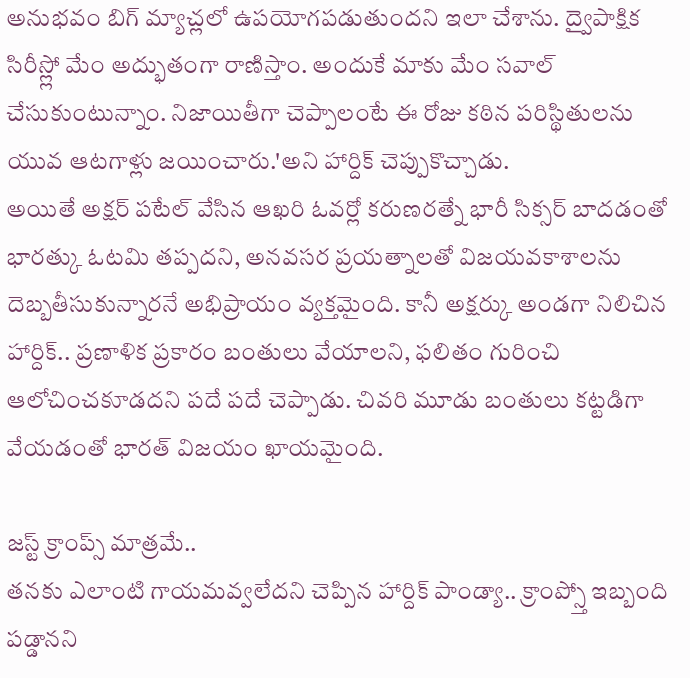అనుభవం బిగ్ మ్యాచ్లలో ఉపయోగపడుతుందని ఇలా చేశాను. ద్వైపాక్షిక సిరీస్ల్లో మేం అద్భుతంగా రాణిస్తాం. అందుకే మాకు మేం సవాల్ చేసుకుంటున్నాం. నిజాయితీగా చెప్పాలంటే ఈ రోజు కఠిన పరిస్థితులను యువ ఆటగాళ్లు జయించారు.'అని హార్దిక్ చెప్పుకొచ్చాడు.
అయితే అక్షర్ పటేల్ వేసిన ఆఖరి ఓవర్లో కరుణరత్నే భారీ సిక్సర్ బాదడంతో భారత్కు ఓటమి తప్పదని, అనవసర ప్రయత్నాలతో విజయవకాశాలను దెబ్బతీసుకున్నారనే అభిప్రాయం వ్యక్తమైంది. కానీ అక్షర్కు అండగా నిలిచిన హార్దిక్.. ప్రణాళిక ప్రకారం బంతులు వేయాలని, ఫలితం గురించి ఆలోచించకూడదని పదే పదే చెప్పాడు. చివరి మూడు బంతులు కట్టడిగా వేయడంతో భారత్ విజయం ఖాయమైంది.

జస్ట్ క్రాంప్స్ మాత్రమే..
తనకు ఎలాంటి గాయమవ్వలేదని చెప్పిన హార్దిక్ పాండ్యా.. క్రాంప్స్తో ఇబ్బంది పడ్డానని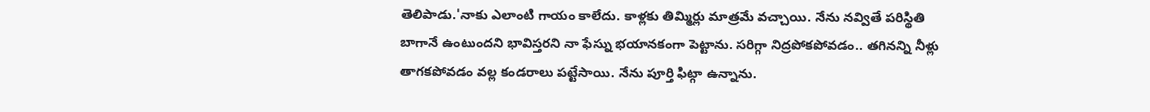తెలిపాడు.'నాకు ఎలాంటి గాయం కాలేదు. కాళ్లకు తిమ్మిర్లు మాత్రమే వచ్చాయి. నేను నవ్వితే పరిస్థితి బాగానే ఉంటుందని భావిస్తరని నా ఫేస్ను భయానకంగా పెట్టాను. సరిగ్గా నిద్రపోకపోవడం.. తగినన్ని నీళ్లు తాగకపోవడం వల్ల కండరాలు పట్టేసాయి. నేను పూర్తి ఫిట్గా ఉన్నాను.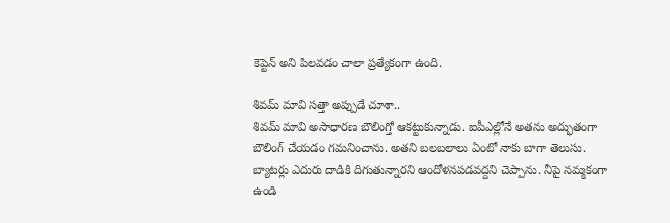కెప్టెన్ అని పిలవడం చాలా ప్రత్యేకంగా ఉంది.

శివమ్ మావి సత్తా అప్పుడే చూశా..
శివమ్ మావి అసాధారణ బౌలింగ్తో ఆకట్టుకున్నాడు. ఐపీఎల్లోనే అతను అద్భుతంగా బౌలింగ్ చేయడం గమనించాను. అతని బలబలాలు ఏంటో నాకు బాగా తెలుసు. బ్యాటర్లు ఎదురు దాడికి దిగుతున్నారని ఆందోళనపడవద్దని చెప్పాను. నీపై నమ్మకంగా ఉండి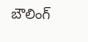బౌలింగ్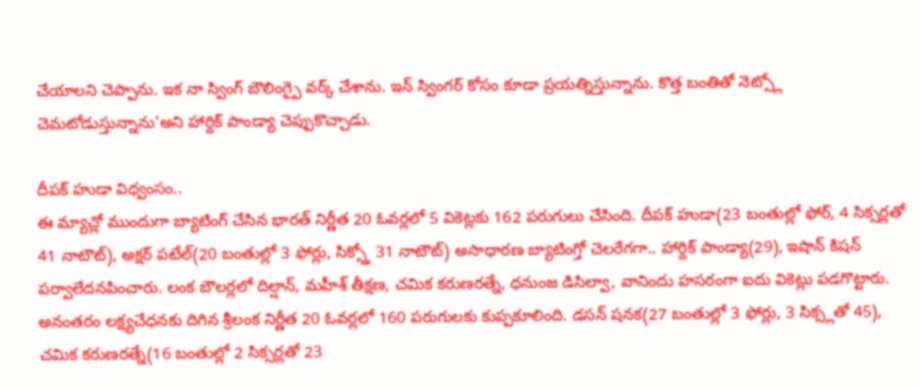చేయాలని చెప్పాను. ఇక నా స్వింగ్ బౌలింగ్పై వర్క్ చేశాను. ఇన్ స్వింగర్ కోసం కూడా ప్రయత్నిస్తున్నాను. కొత్త బంతితో నెట్స్లో చెమటోడుస్తున్నాను'అని హార్దిక్ పాండ్యా చెప్పుకొచ్చాడు.

దీపక్ హుడా విధ్వంసం..
ఈ మ్యాచ్లో ముందుగా బ్యాటింగ్ చేసిన భారత్ నిర్ణీత 20 ఓవర్లలో 5 వికెట్లకు 162 పరుగులు చేసింది. దీపక్ హుడా(23 బంతుల్లో ఫోర్, 4 సిక్సర్లతో 41 నాటౌట్), అక్షర్ పటేల్(20 బంతుల్లో 3 ఫోర్లు, సిక్స్తో 31 నాటౌట్) అసాధారణ బ్యాటింగ్తో చెలరేగగా.. హార్దిక్ పాండ్యా(29), ఇషాన్ కిషన్ పర్వాలేదనపించారు. లంక బౌలర్లలో దిల్షాన్, మహీశ్ తీక్షణ, చమిక కరుణరత్నే, ధనుంజ డిసిల్వా, వానిందు హసరంగా ఐదు వికెట్లు పడగొట్టారు.
అనంతరం లక్ష్యచేధనకు దిగిన శ్రీలంక నిర్ణీత 20 ఓవర్లలో 160 పరుగులకు కుప్పకూలింది. డసన్ షనక(27 బంతుల్లో 3 ఫోర్లు, 3 సిక్స్లతో 45), చమిక కరుణరత్నే(16 బంతుల్లో 2 సిక్సర్లతో 23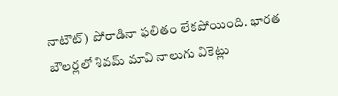నాటౌట్) పోరాడినా ఫలితం లేకపోయింది. భారత బౌలర్లలో శివమ్ మావి నాలుగు వికెట్లు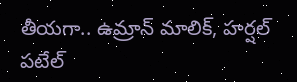తీయగా.. ఉమ్రాన్ మాలిక్, హర్షల్ పటేల్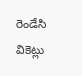రెండేసి వికెట్లు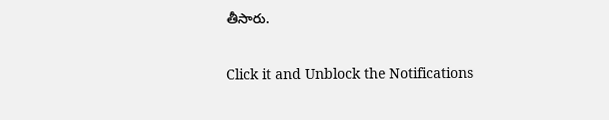తీసారు.


Click it and Unblock the Notifications